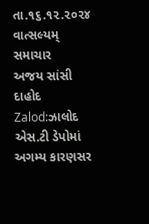તા.૧૬.૧૨.૨૦૨૪
વાત્સલ્યમ્ સમાચાર
અજય સાંસી દાહોદ
Zalod:ઝાલોદ એસ.ટી ડેપોમાં અગમ્ય કારણસર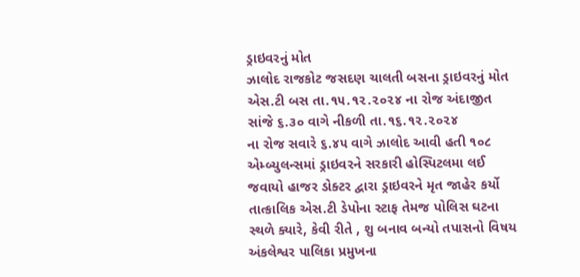ડ્રાઇવરનું મોત
ઝાલોદ રાજકોટ જસદણ ચાલતી બસના ડ્રાઇવરનું મોત એસ.ટી બસ તા.૧૫.૧૨.૨૦૨૪ ના રોજ અંદાજીત સાંજે ૬.૩૦ વાગે નીકળી તા.૧૬.૧૨.૨૦૨૪
ના રોજ સવારે ૬.૪૫ વાગે ઝાલોદ આવી હતી ૧૦૮ એમ્બ્યુલન્સમાં ડ્રાઇવરને સરકારી હોસ્પિટલમા લઈ જવાયો હાજર ડોક્ટર દ્વારા ડ્રાઇવરને મૃત જાહેર કર્યો તાત્કાલિક એસ.ટી ડેપોના સ્ટાફ તેમજ પોલિસ ઘટના સ્થળે ક્યારે, કેવી રીતે , શુ બનાવ બન્યો તપાસનો વિષય
અંકલેશ્વર પાલિકા પ્રમુખના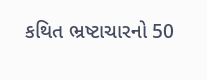કથિત ભ્રષ્ટાચારનો 50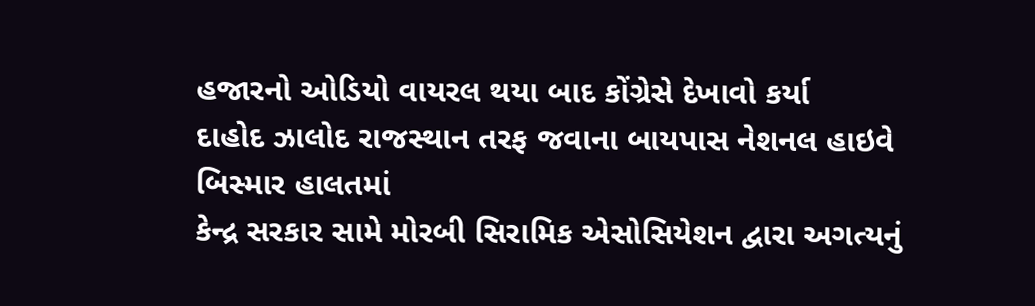હજારનો ઓડિયો વાયરલ થયા બાદ કોંગ્રેસે દેખાવો કર્યા
દાહોદ ઝાલોદ રાજસ્થાન તરફ જવાના બાયપાસ નેશનલ હાઇવે બિસ્માર હાલતમાં
કેન્દ્ર સરકાર સામે મોરબી સિરામિક એસોસિયેશન દ્વારા અગત્યનું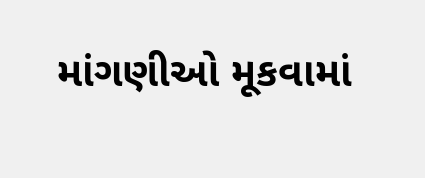માંગણીઓ મૂકવામાં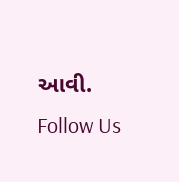આવી.
Follow Us